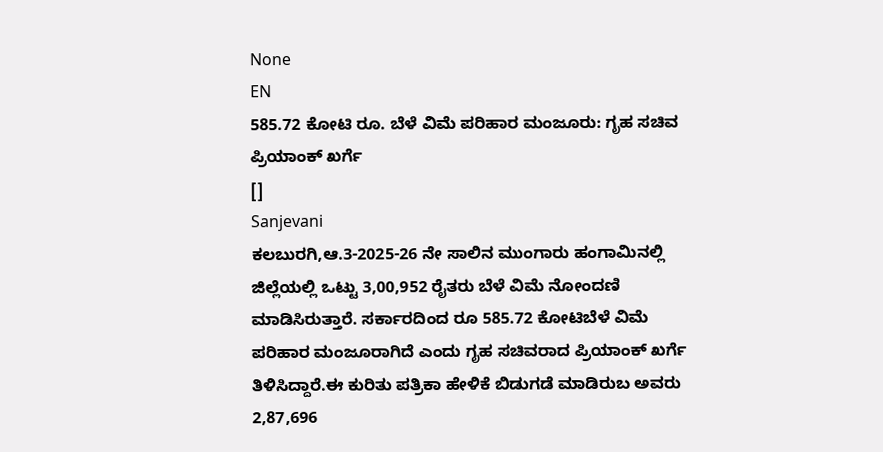None
EN
585.72 ಕೋಟಿ ರೂ. ಬೆಳೆ ವಿಮೆ ಪರಿಹಾರ ಮಂಜೂರು: ಗೃಹ ಸಚಿವ ಪ್ರಿಯಾಂಕ್ ಖರ್ಗೆ
[]
Sanjevani
ಕಲಬುರಗಿ,ಆ.3-2025-26 ನೇ ಸಾಲಿನ ಮುಂಗಾರು ಹಂಗಾಮಿನಲ್ಲಿ ಜಿಲ್ಲೆಯಲ್ಲಿ ಒಟ್ಟು 3,00,952 ರೈತರು ಬೆಳೆ ವಿಮೆ ನೋಂದಣಿ ಮಾಡಿಸಿರುತ್ತಾರೆ. ಸರ್ಕಾರದಿಂದ ರೂ 585.72 ಕೋಟಿಬೆಳೆ ವಿಮೆ ಪರಿಹಾರ ಮಂಜೂರಾಗಿದೆ ಎಂದು ಗೃಹ ಸಚಿವರಾದ ಪ್ರಿಯಾಂಕ್ ಖರ್ಗೆ ತಿಳಿಸಿದ್ದಾರೆ.ಈ ಕುರಿತು ಪತ್ರಿಕಾ ಹೇಳಿಕೆ ಬಿಡುಗಡೆ ಮಾಡಿರುಬ ಅವರು 2,87,696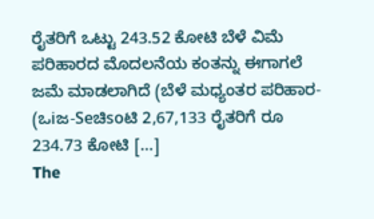ರೈತರಿಗೆ ಒಟ್ಟು 243.52 ಕೋಟಿ ಬೆಳೆ ವಿಮೆ ಪರಿಹಾರದ ಮೊದಲನೆಯ ಕಂತನ್ನು ಈಗಾಗಲೆ ಜಮೆ ಮಾಡಲಾಗಿದೆ (ಬೆಳೆ ಮಧ್ಯಂತರ ಪರಿಹಾರ- (ಒiಜ-Seಚಿsoಟಿ 2,67,133 ರೈತರಿಗೆ ರೂ 234.73 ಕೋಟಿ […]
The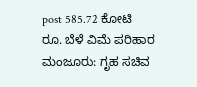post 585.72 ಕೋಟಿ ರೂ. ಬೆಳೆ ವಿಮೆ ಪರಿಹಾರ ಮಂಜೂರು: ಗೃಹ ಸಚಿವ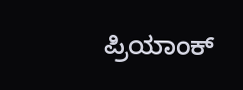ಪ್ರಿಯಾಂಕ್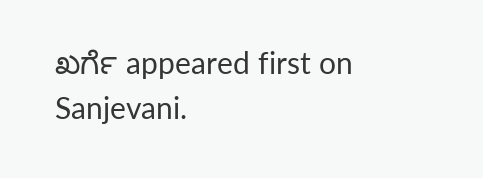ಖರ್ಗೆ appeared first on Sanjevani.